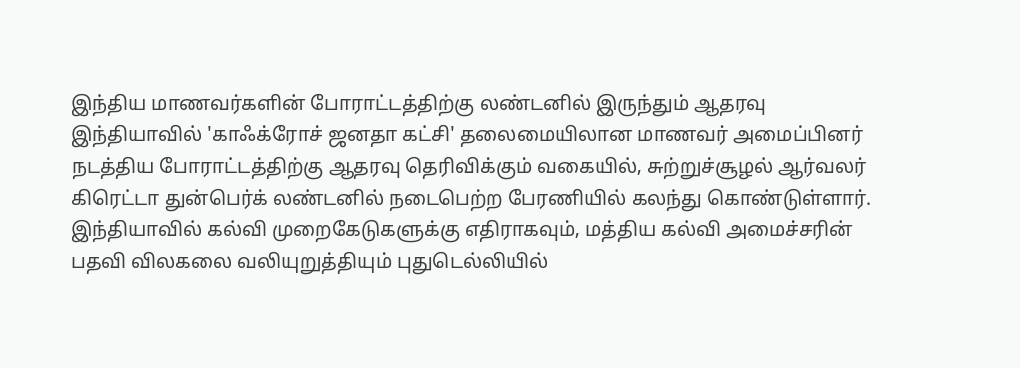இந்திய மாணவர்களின் போராட்டத்திற்கு லண்டனில் இருந்தும் ஆதரவு
இந்தியாவில் 'காஃக்ரோச் ஜனதா கட்சி' தலைமையிலான மாணவர் அமைப்பினர் நடத்திய போராட்டத்திற்கு ஆதரவு தெரிவிக்கும் வகையில், சுற்றுச்சூழல் ஆர்வலர் கிரெட்டா துன்பெர்க் லண்டனில் நடைபெற்ற பேரணியில் கலந்து கொண்டுள்ளார்.
இந்தியாவில் கல்வி முறைகேடுகளுக்கு எதிராகவும், மத்திய கல்வி அமைச்சரின் பதவி விலகலை வலியுறுத்தியும் புதுடெல்லியில்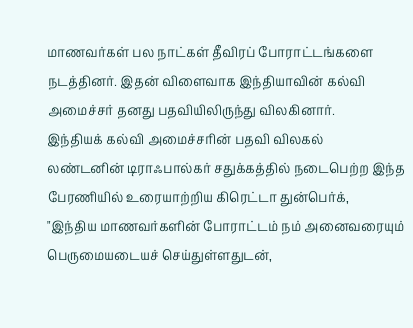மாணவர்கள் பல நாட்கள் தீவிரப் போராட்டங்களை நடத்தினர். இதன் விளைவாக இந்தியாவின் கல்வி அமைச்சர் தனது பதவியிலிருந்து விலகினார்.
இந்தியக் கல்வி அமைச்சரின் பதவி விலகல்
லண்டனின் டிராஃபால்கர் சதுக்கத்தில் நடைபெற்ற இந்த பேரணியில் உரையாற்றிய கிரெட்டா துன்பெர்க்,
"இந்திய மாணவர்களின் போராட்டம் நம் அனைவரையும் பெருமையடையச் செய்துள்ளதுடன்,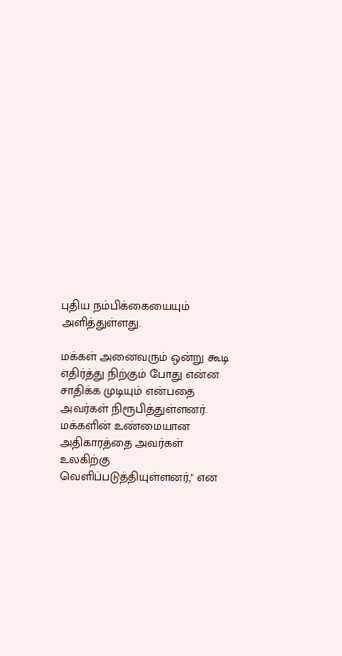புதிய நம்பிக்கையையும் அளித்துள்ளது.

மக்கள் அனைவரும் ஒன்று கூடி எதிர்த்து நிற்கும் போது என்ன சாதிக்க முடியும் என்பதை அவர்கள் நிரூபித்துள்ளனர்.
மக்களின் உண்மையான அதிகாரத்தை அவர்கள் உலகிற்கு வெளிப்படுத்தியுள்ளனர்," என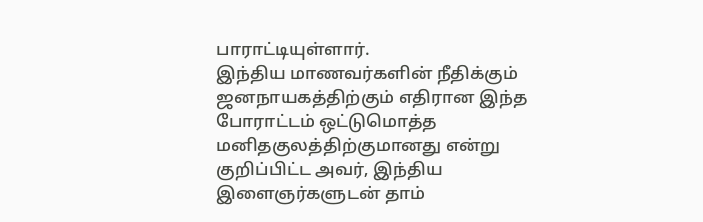பாராட்டியுள்ளார்.
இந்திய மாணவர்களின் நீதிக்கும் ஜனநாயகத்திற்கும் எதிரான இந்த போராட்டம் ஒட்டுமொத்த மனிதகுலத்திற்குமானது என்று குறிப்பிட்ட அவர், இந்திய இளைஞர்களுடன் தாம்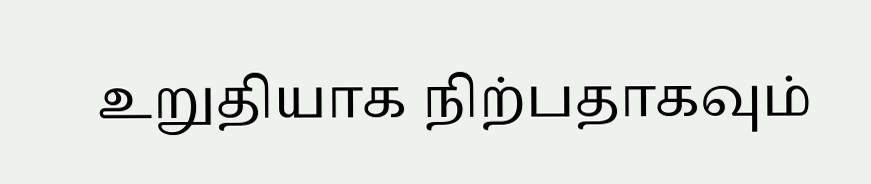உறுதியாக நிற்பதாகவும்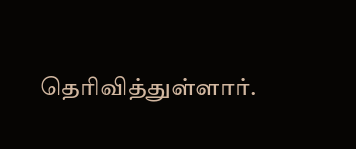தெரிவித்துள்ளார்.